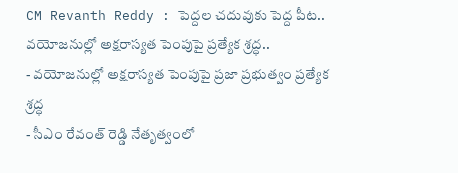CM Revanth Reddy : పెద్దల చదువుకు పెద్ద పీట.. వయోజనుల్లో అక్షరాస్యత పెంపుపై ప్రత్యేక శ్రద్ధ..
- వయోజనుల్లో అక్షరాస్యత పెంపుపై ప్రజా ప్రభుత్వం ప్రత్యేక శ్రద్ధ
- సీఎం రేవంత్ రెడ్డి నేతృత్వంలో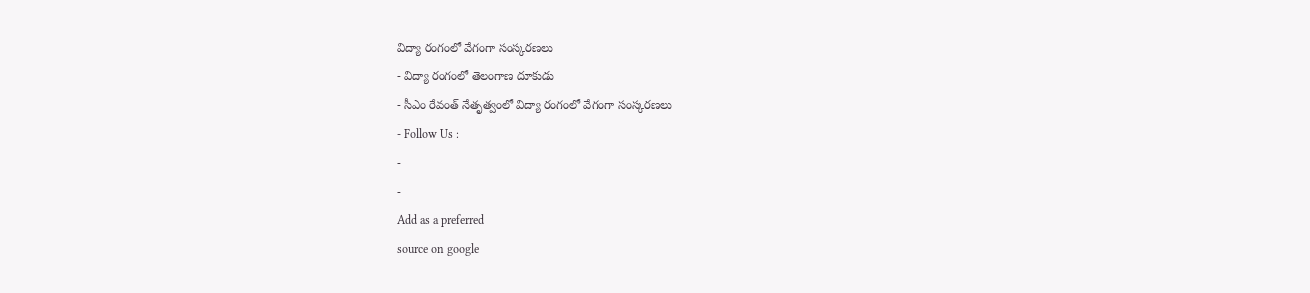విద్యా రంగంలో వేగంగా సంస్కరణలు
- విద్యా రంగంలో తెలంగాణ దూకుడు
- సీఎం రేవంత్ నేతృత్వంలో విద్యా రంగంలో వేగంగా సంస్కరణలు
- Follow Us :
-
-
Add as a preferred
source on google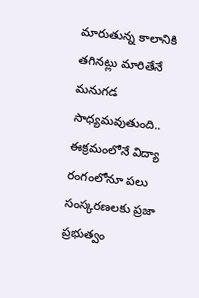మారుతున్న కాలానికి తగినట్లు మారితేనే మనుగడ సాధ్యమవుతుంది.. ఈక్రమంలోనే విద్యా రంగంలోనూ పలు సంస్కరణలకు ప్రజా ప్రభుత్వం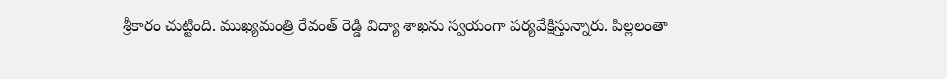శ్రీకారం చుట్టింది. ముఖ్యమంత్రి రేవంత్ రెడ్డి విద్యా శాఖను స్వయంగా పర్యవేక్షిస్తున్నారు. పిల్లలంతా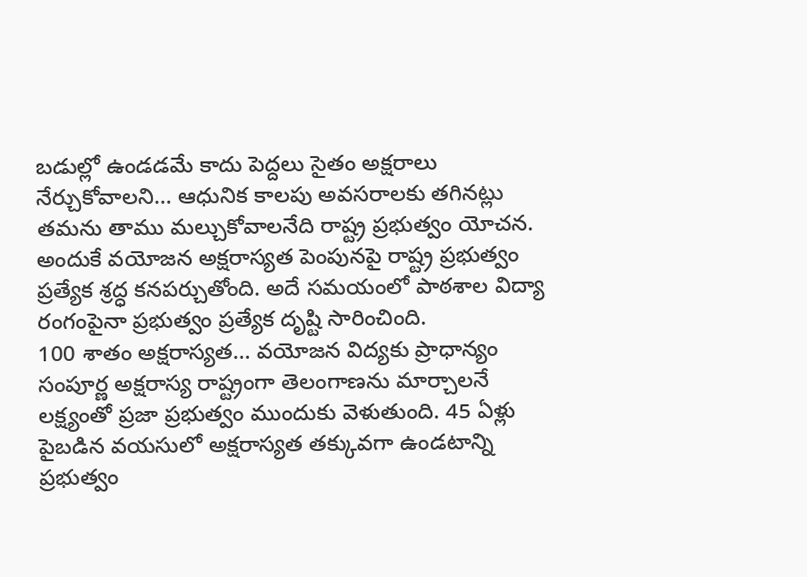బడుల్లో ఉండడమే కాదు పెద్దలు సైతం అక్షరాలు నేర్చుకోవాలని… ఆధునిక కాలపు అవసరాలకు తగినట్లు తమను తాము మల్చుకోవాలనేది రాష్ట్ర ప్రభుత్వం యోచన. అందుకే వయోజన అక్షరాస్యత పెంపునపై రాష్ట్ర ప్రభుత్వం ప్రత్యేక శ్రద్ధ కనపర్చుతోంది. అదే సమయంలో పాఠశాల విద్యా రంగంపైనా ప్రభుత్వం ప్రత్యేక దృష్టి సారించింది.
100 శాతం అక్షరాస్యత… వయోజన విద్యకు ప్రాధాన్యం
సంపూర్ణ అక్షరాస్య రాష్ట్రంగా తెలంగాణను మార్చాలనే లక్ష్యంతో ప్రజా ప్రభుత్వం ముందుకు వెళుతుంది. 45 ఏళ్లు పైబడిన వయసులో అక్షరాస్యత తక్కువగా ఉండటాన్ని ప్రభుత్వం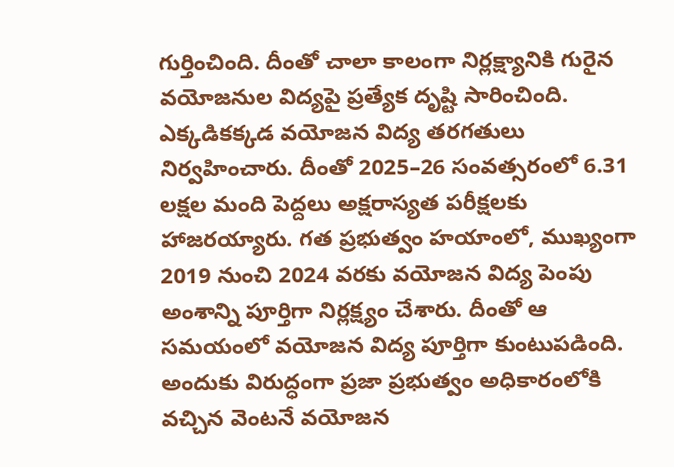గుర్తించింది. దీంతో చాలా కాలంగా నిర్లక్ష్యానికి గురైన వయోజనుల విద్యపై ప్రత్యేక దృష్టి సారించింది. ఎక్కడికక్కడ వయోజన విద్య తరగతులు నిర్వహించారు. దీంతో 2025–26 సంవత్సరంలో 6.31 లక్షల మంది పెద్దలు అక్షరాస్యత పరీక్షలకు హాజరయ్యారు. గత ప్రభుత్వం హయాంలో, ముఖ్యంగా 2019 నుంచి 2024 వరకు వయోజన విద్య పెంపు అంశాన్ని పూర్తిగా నిర్లక్ష్యం చేశారు. దీంతో ఆ సమయంలో వయోజన విద్య పూర్తిగా కుంటుపడింది. అందుకు విరుద్ధంగా ప్రజా ప్రభుత్వం అధికారంలోకి వచ్చిన వెంటనే వయోజన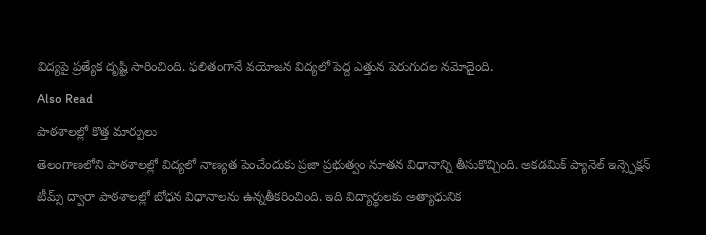విద్యపై ప్రత్యేక దృష్టి సారించింది. ఫలితంగానే వయోజన విద్యలో పెద్ద ఎత్తున పెరుగుదల నమోదైంది.
Also Read
పాఠశాలల్లో కొత్త మార్పులు
తెలంగాణలోని పాఠశాలల్లో విద్యలో నాణ్యత పెంచేందుకు ప్రజా ప్రభుత్వం నూతన విధానాన్ని తీసుకొచ్చింది. అకడమిక్ ప్యానెల్ ఇన్స్పెక్షన్ టీమ్స్ ద్వారా పాఠశాలల్లో బోధన విధానాలను ఉన్నతీకరించింది. ఇది విద్యార్థులకు అత్యాధునిక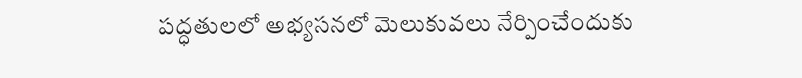పద్ధతులలో అభ్యసనలో మెలుకువలు నేర్పించేందుకు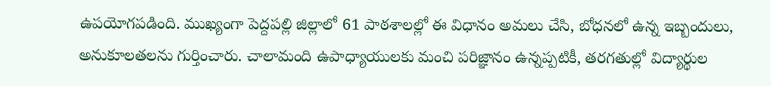ఉపయోగపడింది. ముఖ్యంగా పెద్దపల్లి జిల్లాలో 61 పాఠశాలల్లో ఈ విధానం అమలు చేసి, బోధనలో ఉన్న ఇబ్బందులు, అనుకూలతలను గుర్తించారు. చాలామంది ఉపాధ్యాయులకు మంచి పరిజ్ఞానం ఉన్నప్పటికీ, తరగతుల్లో విద్యార్థుల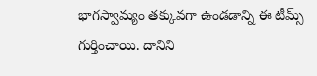భాగస్వామ్యం తక్కువగా ఉండడాన్ని ఈ టీమ్స్ గుర్తించాయి. దానిని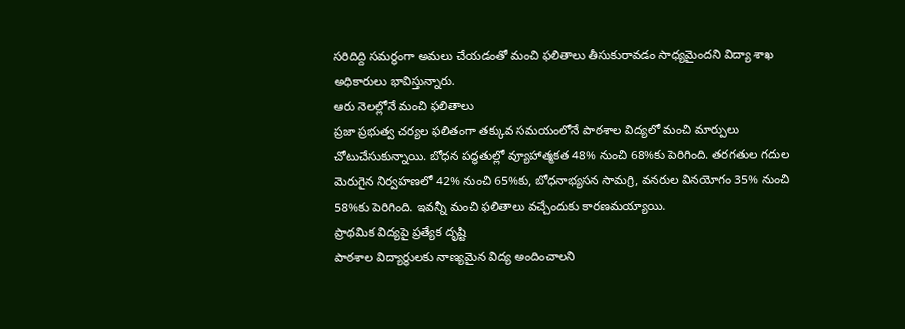సరిదిద్ది సమర్థంగా అమలు చేయడంతో మంచి ఫలితాలు తీసుకురావడం సాధ్యమైందని విద్యా శాఖ అధికారులు భావిస్తున్నారు.
ఆరు నెలల్లోనే మంచి ఫలితాలు
ప్రజా ప్రభుత్వ చర్యల ఫలితంగా తక్కువ సమయంలోనే పాఠశాల విద్యలో మంచి మార్పులు చోటుచేసుకున్నాయి. బోధన పద్ధతుల్లో వ్యూహాత్మకత 48% నుంచి 68%కు పెరిగింది. తరగతుల గదుల మెరుగైన నిర్వహణలో 42% నుంచి 65%కు, బోధనాభ్యసన సామగ్రి, వనరుల వినయోగం 35% నుంచి 58%కు పెరిగింది. ఇవన్నీ మంచి ఫలితాలు వచ్చేందుకు కారణమయ్యాయి.
ప్రాథమిక విద్యపై ప్రత్యేక దృష్టి
పాఠశాల విద్యార్థులకు నాణ్యమైన విద్య అందించాలని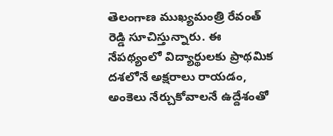తెలంగాణ ముఖ్యమంత్రి రేవంత్ రెడ్డి సూచిస్తున్నారు. ఈ నేపథ్యంలో విద్యార్థులకు ప్రాథమిక దశలోనే అక్షరాలు రాయడం, అంకెలు నేర్చుకోవాలనే ఉద్దేశంతో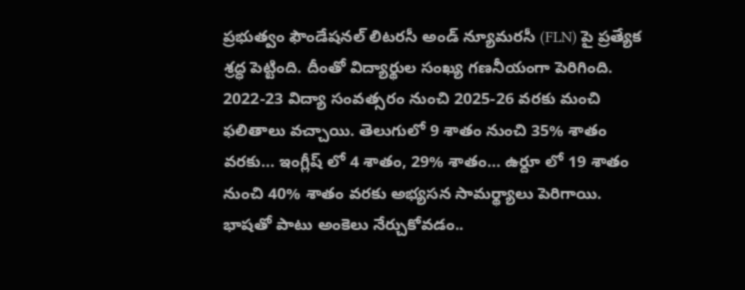ప్రభుత్వం ఫౌండేషనల్ లిటరసీ అండ్ న్యూమరసీ (FLN) పై ప్రత్యేక శ్రద్ధ పెట్టింది. దీంతో విద్యార్థుల సంఖ్య గణనీయంగా పెరిగింది. 2022-23 విద్యా సంవత్సరం నుంచి 2025-26 వరకు మంచి ఫలితాలు వచ్చాయి. తెలుగులో 9 శాతం నుంచి 35% శాతం వరకు… ఇంగ్లీష్ లో 4 శాతం, 29% శాతం… ఉర్దూ లో 19 శాతం నుంచి 40% శాతం వరకు అభ్యసన సామర్థ్యాలు పెరిగాయి. భాషతో పాటు అంకెలు నేర్చుకోవడం..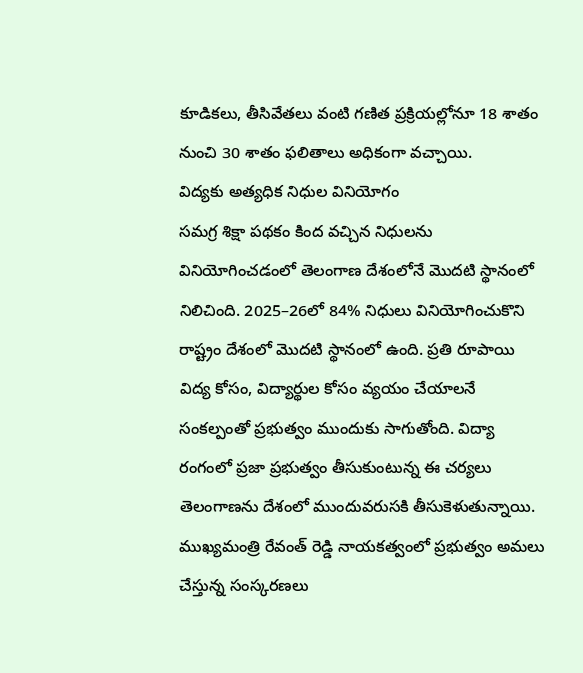కూడికలు, తీసివేతలు వంటి గణిత ప్రక్రియల్లోనూ 18 శాతం నుంచి 30 శాతం ఫలితాలు అధికంగా వచ్చాయి.
విద్యకు అత్యధిక నిధుల వినియోగం
సమగ్ర శిక్షా పథకం కింద వచ్చిన నిధులను వినియోగించడంలో తెలంగాణ దేశంలోనే మొదటి స్థానంలో నిలిచింది. 2025–26లో 84% నిధులు వినియోగించుకొని రాష్ట్రం దేశంలో మొదటి స్థానంలో ఉంది. ప్రతి రూపాయి విద్య కోసం, విద్యార్థుల కోసం వ్యయం చేయాలనే సంకల్పంతో ప్రభుత్వం ముందుకు సాగుతోంది. విద్యా రంగంలో ప్రజా ప్రభుత్వం తీసుకుంటున్న ఈ చర్యలు తెలంగాణను దేశంలో ముందువరుసకి తీసుకెళుతున్నాయి. ముఖ్యమంత్రి రేవంత్ రెడ్డి నాయకత్వంలో ప్రభుత్వం అమలు చేస్తున్న సంస్కరణలు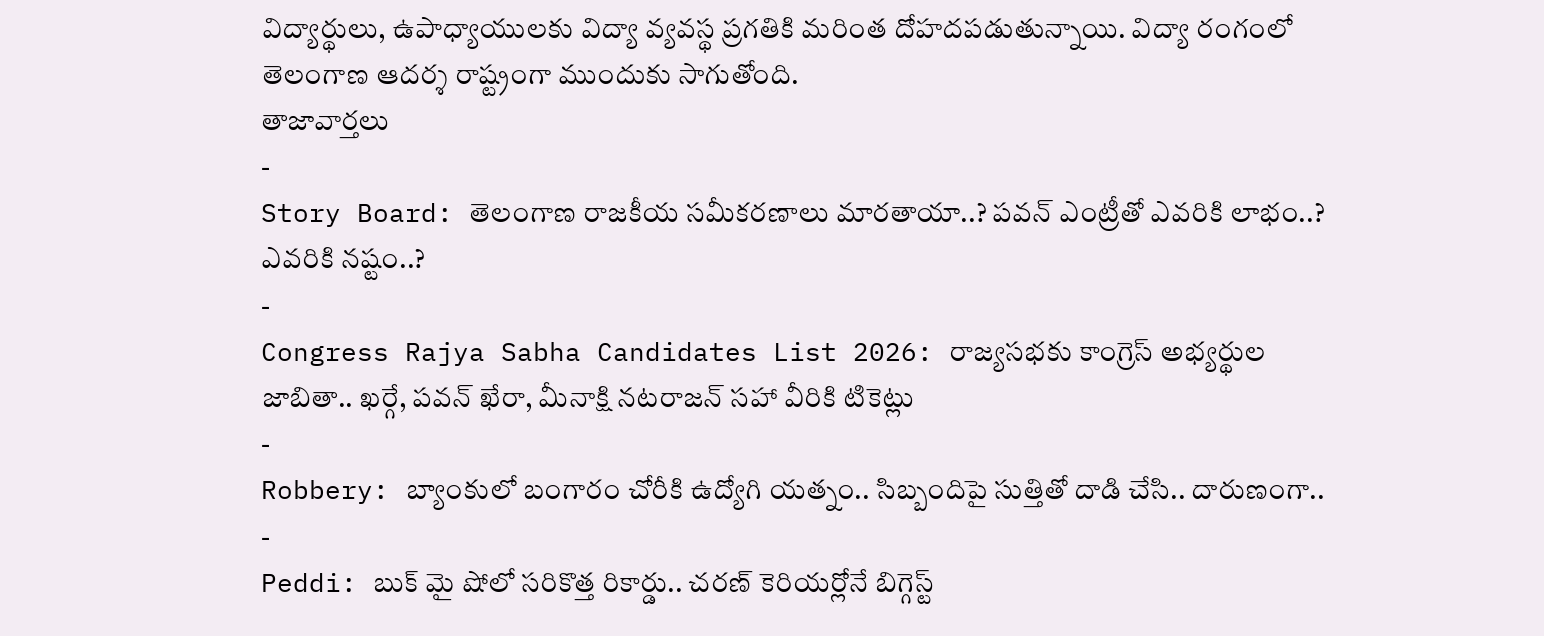విద్యార్థులు, ఉపాధ్యాయులకు విద్యా వ్యవస్థ ప్రగతికి మరింత దోహదపడుతున్నాయి. విద్యా రంగంలో తెలంగాణ ఆదర్శ రాష్ట్రంగా ముందుకు సాగుతోంది.
తాజావార్తలు
-
Story Board: తెలంగాణ రాజకీయ సమీకరణాలు మారతాయా..? పవన్ ఎంట్రీతో ఎవరికి లాభం..? ఎవరికి నష్టం..?
-
Congress Rajya Sabha Candidates List 2026: రాజ్యసభకు కాంగ్రెస్ అభ్యర్థుల జాబితా.. ఖర్గే, పవన్ ఖేరా, మీనాక్షి నటరాజన్ సహా వీరికి టికెట్లు
-
Robbery: బ్యాంకులో బంగారం చోరీకి ఉద్యోగి యత్నం.. సిబ్బందిపై సుత్తితో దాడి చేసి.. దారుణంగా..
-
Peddi: బుక్ మై షోలో సరికొత్త రికార్డు.. చరణ్ కెరియర్లోనే బిగ్గెస్ట్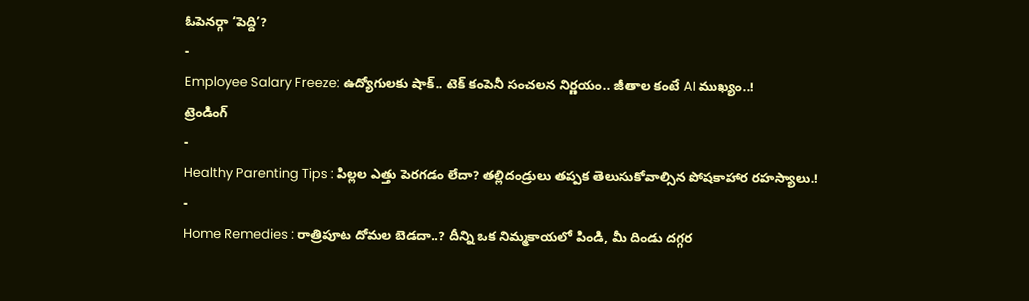ఓపెనర్గా ‘పెద్ది’?
-
Employee Salary Freeze: ఉద్యోగులకు షాక్.. టెక్ కంపెనీ సంచలన నిర్ణయం.. జీతాల కంటే AI ముఖ్యం..!
ట్రెండింగ్
-
Healthy Parenting Tips : పిల్లల ఎత్తు పెరగడం లేదా? తల్లిదండ్రులు తప్పక తెలుసుకోవాల్సిన పోషకాహార రహస్యాలు.!
-
Home Remedies : రాత్రిపూట దోమల బెడదా..? దీన్ని ఒక నిమ్మకాయలో పిండి, మీ దిండు దగ్గర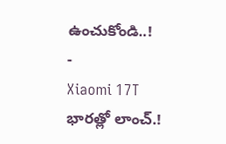ఉంచుకోండి..!
-
Xiaomi 17T భారత్లో లాంచ్.!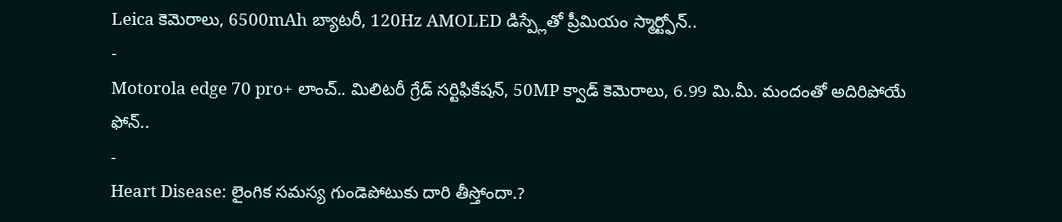Leica కెమెరాలు, 6500mAh బ్యాటరీ, 120Hz AMOLED డిస్ప్లేతో ప్రీమియం స్మార్ట్ఫోన్..
-
Motorola edge 70 pro+ లాంచ్.. మిలిటరీ గ్రేడ్ సర్టిఫికేషన్, 50MP క్వాడ్ కెమెరాలు, 6.99 మి.మీ. మందంతో అదిరిపోయే ఫోన్..
-
Heart Disease: లైంగిక సమస్య గుండెపోటుకు దారి తీస్తోందా.?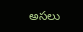అసలు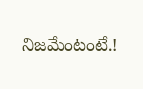నిజమేంటంటే.!